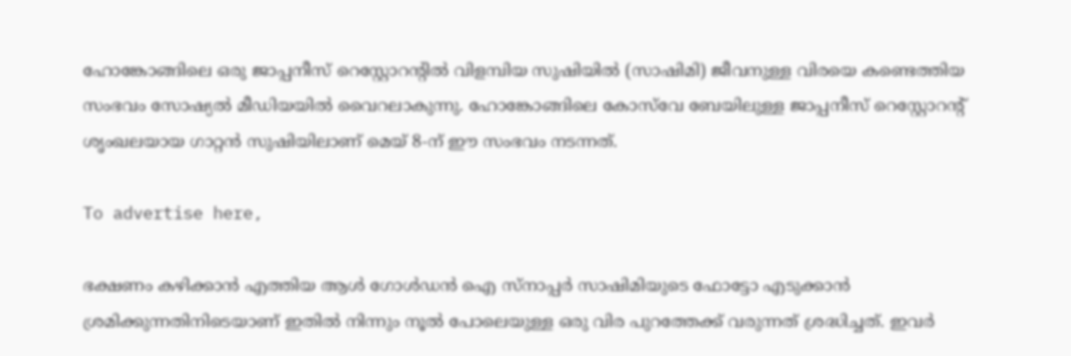ഹോങ്കോങ്ങിലെ ഒരു ജാപ്പനീസ് റെസ്റ്റോറന്റിൽ വിളമ്പിയ സുഷിയിൽ (സാഷിമി) ജീവനുള്ള വിരയെ കണ്ടെത്തിയ സംഭവം സോഷ്യൽ മീഡിയയിൽ വൈറലാകുന്നു. ഹോങ്കോങ്ങിലെ കോസ്‌വേ ബേയിലുള്ള ജാപ്പനീസ് റെസ്റ്റോറന്റ് ശൃംഖലയായ ഗാറ്റൻ സുഷിയിലാണ് മെയ് 8-ന് ഈ സംഭവം നടന്നത്.

To advertise here,

ഭക്ഷണം കഴിക്കാൻ എത്തിയ ആൾ ഗോൾഡൻ ഐ സ്നാപ്പർ സാഷിമിയുടെ ഫോട്ടോ എടുക്കാൻ ശ്രമിക്കുന്നതിനിടെയാണ് ഇതിൽ നിന്നും നൂൽ പോലെയുള്ള ഒരു വിര പുറത്തേക്ക് വരുന്നത് ശ്രദ്ധിച്ചത്. ഇവർ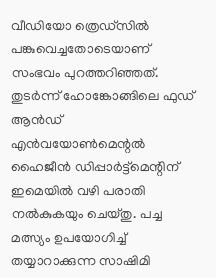വീഡിയോ ത്രെഡ്സിൽ പങ്കുവെച്ചതോടെയാണ് സംഭവം പുറത്തറിഞ്ഞത്. തുടർന്ന് ഹോങ്കോങ്ങിലെ ഫുഡ് ആൻഡ് എൻവയോൺമെന്റൽ ഹൈജീൻ ഡിപ്പാർട്ട്‌മെന്റിന് ഇമെയിൽ വഴി പരാതി നൽകുകയും ചെയ്തു. പച്ച മത്സ്യം ഉപയോഗിച്ച് തയ്യാറാക്കുന്ന സാഷിമി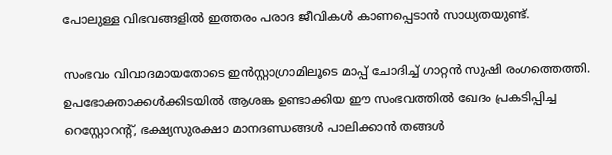പോലുള്ള വിഭവങ്ങളിൽ ഇത്തരം പരാദ ജീവികൾ കാണപ്പെടാൻ സാധ്യതയുണ്ട്.

സംഭവം വിവാദമായതോടെ ഇൻസ്റ്റാഗ്രാമിലൂടെ മാപ്പ് ചോദിച്ച് ഗാറ്റൻ സുഷി രംഗത്തെത്തി. ഉപഭോക്താക്കൾക്കിടയിൽ ആശങ്ക ഉണ്ടാക്കിയ ഈ സംഭവത്തിൽ ഖേദം പ്രകടിപ്പിച്ച റെസ്റ്റോറന്റ്, ഭക്ഷ്യസുരക്ഷാ മാനദണ്ഡങ്ങൾ പാലിക്കാൻ തങ്ങൾ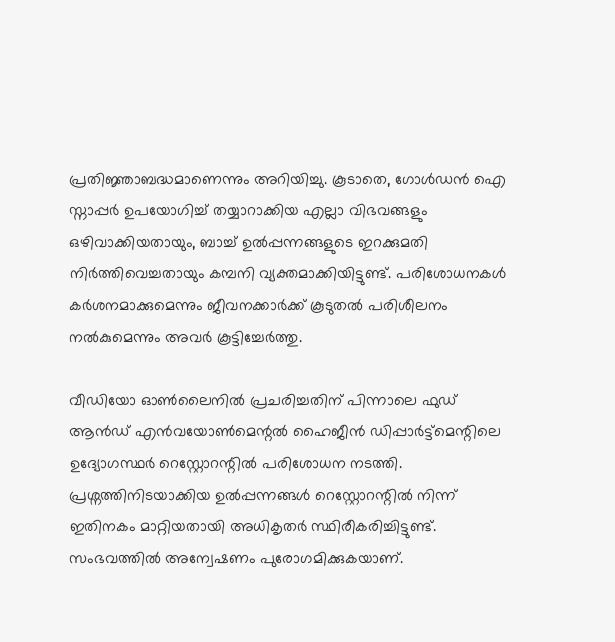പ്രതിജ്ഞാബദ്ധമാണെന്നും അറിയിച്ചു. കൂടാതെ, ഗോൾഡൻ ഐ സ്നാപ്പർ ഉപയോഗിച്ച് തയ്യാറാക്കിയ എല്ലാ വിഭവങ്ങളും ഒഴിവാക്കിയതായും, ബാച്ച് ഉൽപ്പന്നങ്ങളുടെ ഇറക്കുമതി നിർത്തിവെച്ചതായും കമ്പനി വ്യക്തമാക്കിയിട്ടുണ്ട്. പരിശോധനകൾ കർശനമാക്കുമെന്നും ജീവനക്കാർക്ക് കൂടുതൽ പരിശീലനം നൽകുമെന്നും അവർ കൂട്ടിച്ചേർത്തു.

വീഡിയോ ഓൺലൈനിൽ പ്രചരിച്ചതിന് പിന്നാലെ ഫുഡ് ആൻഡ് എൻവയോൺമെന്റൽ ഹൈജീൻ ഡിപ്പാർട്ട്‌മെന്റിലെ ഉദ്യോഗസ്ഥർ റെസ്റ്റോറന്റിൽ പരിശോധന നടത്തി. പ്രശ്നത്തിനിടയാക്കിയ ഉൽപ്പന്നങ്ങൾ റെസ്റ്റോറന്റിൽ നിന്ന് ഇതിനകം മാറ്റിയതായി അധികൃതർ സ്ഥിരീകരിച്ചിട്ടുണ്ട്.  സംഭവത്തിൽ അന്വേഷണം പുരോഗമിക്കുകയാണ്.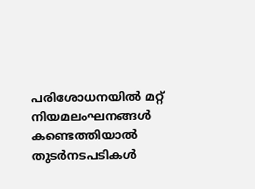പരിശോധനയിൽ മറ്റ് നിയമലംഘനങ്ങൾ കണ്ടെത്തിയാൽ തുടർനടപടികൾ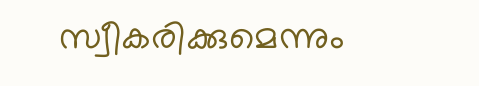സ്വീകരിക്കുമെന്നും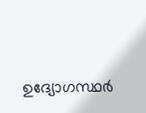ഉദ്യോഗസ്ഥർ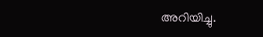അറിയിച്ചു.